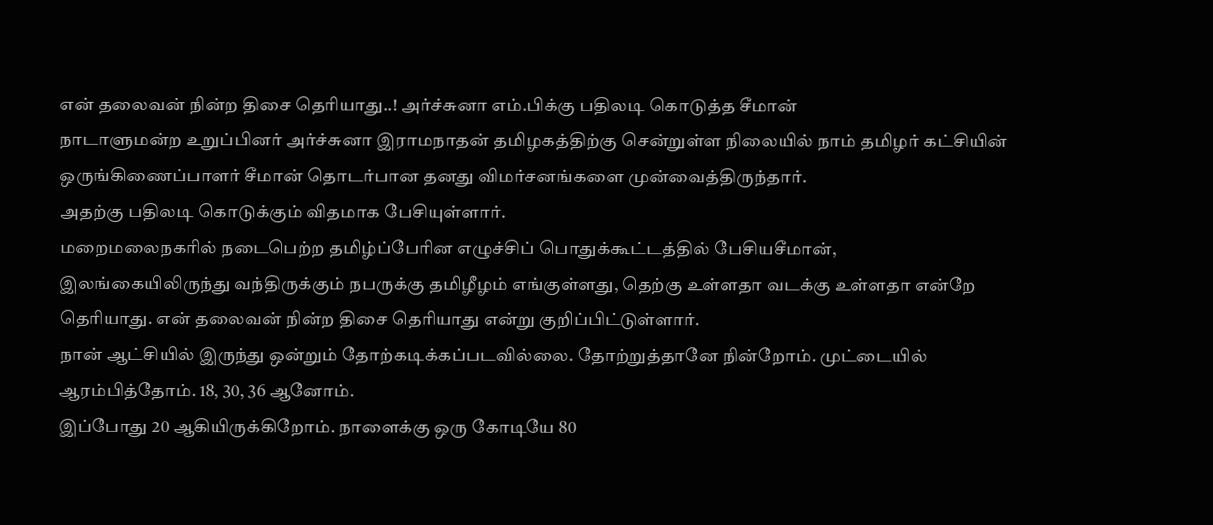என் தலைவன் நின்ற திசை தெரியாது..! அர்ச்சுனா எம்.பிக்கு பதிலடி கொடுத்த சீமான்
நாடாளுமன்ற உறுப்பினர் அர்ச்சுனா இராமநாதன் தமிழகத்திற்கு சென்றுள்ள நிலையில் நாம் தமிழர் கட்சியின் ஒருங்கிணைப்பாளர் சீமான் தொடர்பான தனது விமர்சனங்களை முன்வைத்திருந்தார்.
அதற்கு பதிலடி கொடுக்கும் விதமாக பேசியுள்ளார்.
மறைமலைநகரில் நடைபெற்ற தமிழ்ப்பேரின எழுச்சிப் பொதுக்கூட்டத்தில் பேசியசீமான்,
இலங்கையிலிருந்து வந்திருக்கும் நபருக்கு தமிழீழம் எங்குள்ளது, தெற்கு உள்ளதா வடக்கு உள்ளதா என்றே தெரியாது. என் தலைவன் நின்ற திசை தெரியாது என்று குறிப்பிட்டுள்ளார்.
நான் ஆட்சியில் இருந்து ஒன்றும் தோற்கடிக்கப்படவில்லை. தோற்றுத்தானே நின்றோம். முட்டையில் ஆரம்பித்தோம். 18, 30, 36 ஆனோம்.
இப்போது 20 ஆகியிருக்கிறோம். நாளைக்கு ஒரு கோடியே 80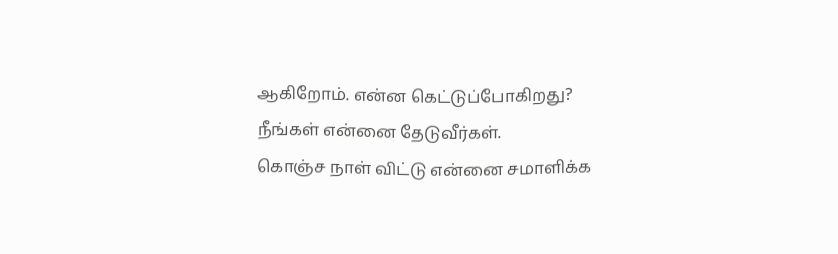ஆகிறோம். என்ன கெட்டுப்போகிறது? நீங்கள் என்னை தேடுவீர்கள்.
கொஞ்ச நாள் விட்டு என்னை சமாளிக்க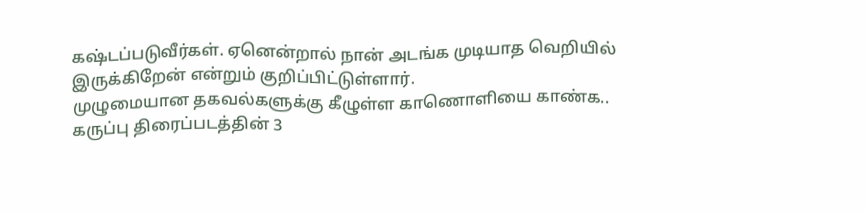கஷ்டப்படுவீர்கள். ஏனென்றால் நான் அடங்க முடியாத வெறியில் இருக்கிறேன் என்றும் குறிப்பிட்டுள்ளார்.
முழுமையான தகவல்களுக்கு கீழுள்ள காணொளியை காண்க..
கருப்பு திரைப்படத்தின் 3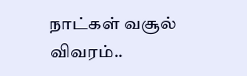நாட்கள் வசூல் விவரம்..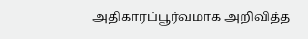அதிகாரப்பூர்வமாக அறிவித்த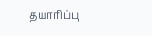தயாரிப்பு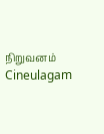நிறுவனம் Cineulagam